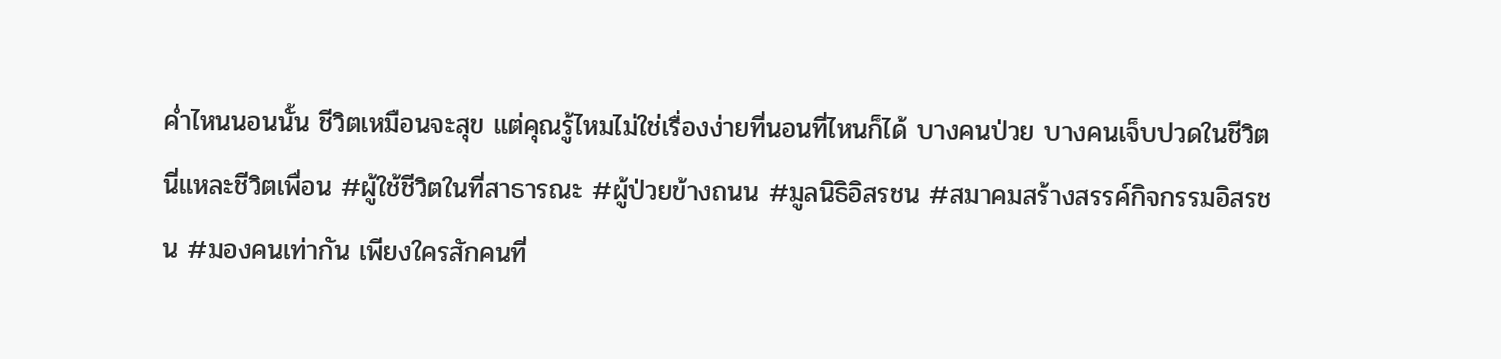ค่ำไหนนอนนั้น ชีวิตเหมือนจะสุข แต่คุณรู้ไหมไม่ใช่เรื่องง่ายที่นอนที่ไหนก็ได้ บางคนป่วย บางคนเจ็บปวดในชีวิต นี่แหละชีวิตเพื่อน #ผู้ใช้ชีวิตในที่สาธารณะ #ผู้ป่วยข้างถนน #มูลนิธิอิสรชน #สมาคมสร้างสรรค์กิจกรรมอิสรชน #มองคนเท่ากัน เพียงใครสักคนที่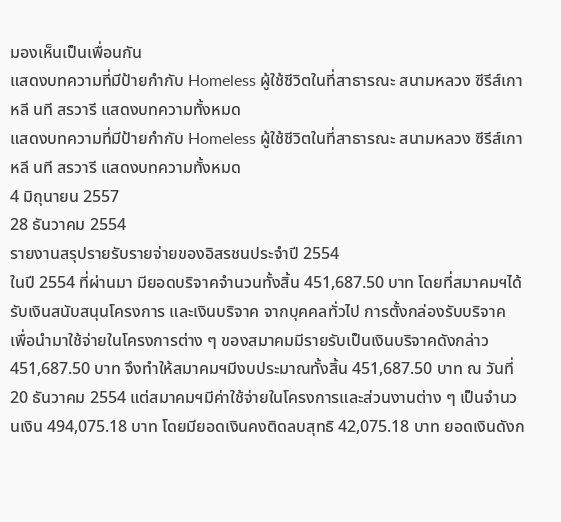มองเห็นเป็นเพื่อนกัน
แสดงบทความที่มีป้ายกำกับ Homeless ผู้ใช้ชีวิตในที่สาธารณะ สนามหลวง ซีรีส์เกาหลี นที สรวารี แสดงบทความทั้งหมด
แสดงบทความที่มีป้ายกำกับ Homeless ผู้ใช้ชีวิตในที่สาธารณะ สนามหลวง ซีรีส์เกาหลี นที สรวารี แสดงบทความทั้งหมด
4 มิถุนายน 2557
28 ธันวาคม 2554
รายงานสรุปรายรับรายจ่ายของอิสรชนประจำปี 2554
ในปี 2554 ที่ผ่านมา มียอดบริจาคจำนวนทั้งสิ้น 451,687.50 บาท โดยที่สมาคมฯได้รับเงินสนับสนุนโครงการ และเงินบริจาค จากบุคคลทั่วไป การตั้งกล่องรับบริจาค เพื่อนำมาใช้จ่ายในโครงการต่าง ๆ ของสมาคมมีรายรับเป็นเงินบริจาคดังกล่าว 451,687.50 บาท จึงทำให้สมาคมฯมีงบประมาณทั้งสิ้น 451,687.50 บาท ณ วันที่ 20 ธันวาคม 2554 แต่สมาคมฯมีค่าใช้จ่ายในโครงการและส่วนงานต่าง ๆ เป็นจำนวนเงิน 494,075.18 บาท โดยมียอดเงินคงติดลบสุทธิ 42,075.18 บาท ยอดเงินดังก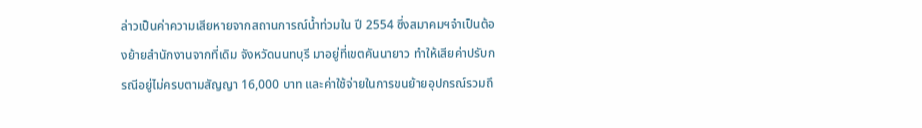ล่าวเป็นค่าความเสียหายจากสถานการณ์น้ำท่วมใน ปี 2554 ซึ่งสมาคมฯจำเป็นต้องย้ายสำนักงานจากที่เดิม จังหวัดนนทบุรี มาอยู่ที่เขตคันนายาว ทำให้เสียค่าปรับกรณีอยู่ไม่ครบตามสัญญา 16,000 บาท และค่าใช้จ่ายในการขนย้ายอุปกรณ์รวมถึ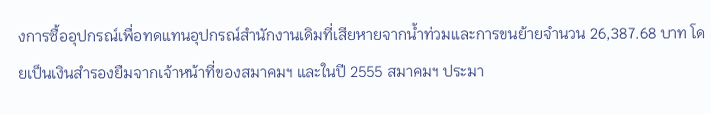งการซื้ออุปกรณ์เพื่อทดแทนอุปกรณ์สำนักงานเดิมที่เสียหายจากน้ำท่วมและการขนย้ายจำนวน 26,387.68 บาท โดยเป็นเงินสำรองยืมจากเจ้าหน้าที่ของสมาคมฯ และในปี 2555 สมาคมฯ ประมา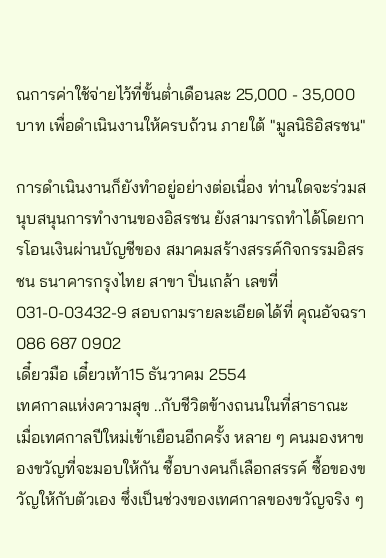ณการค่าใช้จ่ายไว้ที่ขั้นต่ำเดือนละ 25,000 - 35,000 บาท เพื่อดำเนินงานให้ครบถ้วน ภายใต้ "มูลนิธิอิสรชน"

การดำเนินงานก็ยังทำอยู่อย่างต่อเนื่อง ท่านใดจะร่วมสนุบสนุนการทำงานของอิสรชน ยังสามารถทำได้โดยการโอนเงินผ่านบัญชีของ สมาคมสร้างสรรค์กิจกรรมอิสรชน ธนาคารกรุงไทย สาขา ปิ่นเกล้า เลขที่ 031-0-03432-9 สอบถามรายละเอียดได้ที่ คุณอัจฉรา 086 687 0902
เดี๋ยวมือ เดี๋ยวเท้า15 ธันวาคม 2554
เทศกาลแห่งความสุข ..กับชีวิตข้างถนนในที่สาธาณะ
เมื่อเทศกาลปีใหม่เข้าเยือนอีกครั้ง หลาย ๆ คนมองหาของขวัญที่จะมอบให้กัน ซื้อบางคนก็เลือกสรรค์ ซื้อของขวัญให้กับตัวเอง ซึ่งเป็นช่วงของเทศกาลของขวัญจริง ๆ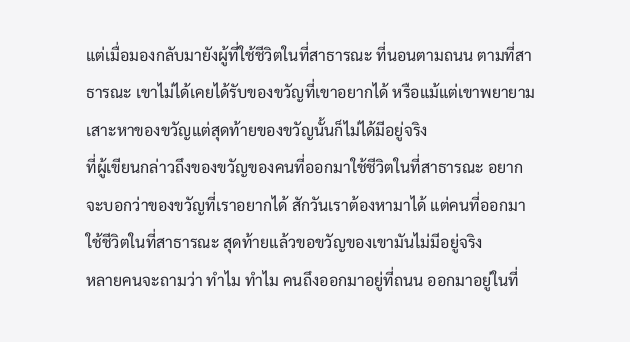แต่เมื่อมองกลับมายังผู้ที่ใช้ชีวิตในที่สาธารณะ ที่นอนตามถนน ตามที่สาธารณะ เขาไม่ได้เคยได้รับของขวัญที่เขาอยากได้ หรือแม้แต่เขาพยายามเสาะหาของขวัญแต่สุดท้ายของขวัญนั้นก็ไม่ได้มีอยู่จริง
ที่ผู้เขียนกล่าวถึงของขวัญของคนที่ออกมาใช้ชีวิตในที่สาธารณะ อยากจะบอกว่าของขวัญที่เราอยากได้ สักวันเราต้องหามาได้ แต่คนที่ออกมาใช้ชีวิตในที่สาธารณะ สุดท้ายแล้วขอขวัญของเขามันไม่มีอยู่จริง
หลายคนจะถามว่า ทำไม ทำไม คนถึงออกมาอยู่ที่ถนน ออกมาอยู่ในที่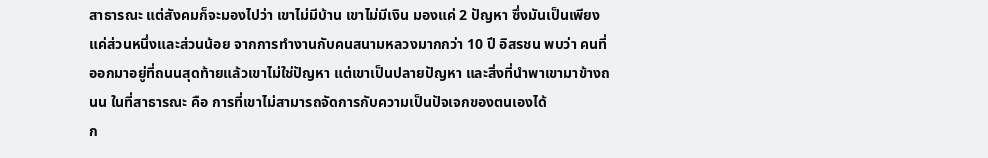สาธารณะ แต่สังคมก็จะมองไปว่า เขาไม่มีบ้าน เขาไม่มีเงิน มองแค่ 2 ปัญหา ซึ่งมันเป็นเพียงแค่ส่วนหนึ่งและส่วนน้อย จากการทำงานกับคนสนามหลวงมากกว่า 10 ปี อิสรชน พบว่า คนที่ออกมาอยู่ที่ถนนสุดท้ายแล้วเขาไม่ใช่ปัญหา แต่เขาเป็นปลายปัญหา และสิ่งที่นำพาเขามาข้างถนน ในที่สาธารณะ คือ การที่เขาไม่สามารถจัดการกับความเป็นปัจเจกของตนเองได้
ก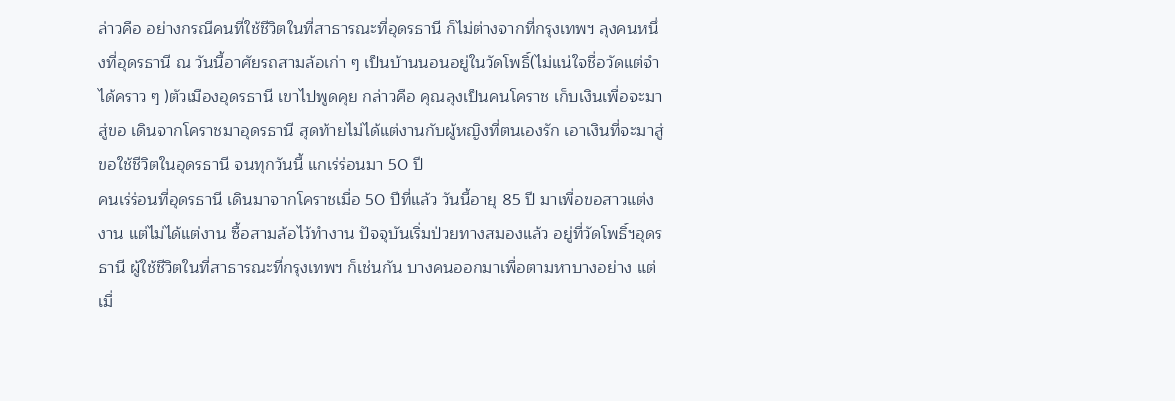ล่าวคือ อย่างกรณีคนที่ใช้ชีวิตในที่สาธารณะที่อุดรธานี ก็ไม่ต่างจากที่กรุงเทพฯ ลุงคนหนึ่งที่อุดรธานี ณ วันนี้อาศัยรถสามล้อเก่า ๆ เป็นบ้านนอนอยู่ในวัดโพธิ์(ไม่แน่ใจชื่อวัดแต่จำได้คราว ๆ )ตัวเมืองอุดรธานี เขาไปพูดคุย กล่าวคือ คุณลุงเป็นคนโคราช เก็บเงินเพื่อจะมาสู่ขอ เดินจากโคราชมาอุดรธานี สุดท้ายไม่ได้แต่งานกับผู้หญิงที่ตนเองรัก เอาเงินที่จะมาสู่ขอใช้ชีวิตในอุดรธานี จนทุกวันนี้ แกเร่ร่อนมา 50 ปี
คนเร่ร่อนที่อุดรธานี เดินมาจากโคราชเมื่อ 50 ปีที่แล้ว วันนี้อายุ 85 ปี มาเพื่อขอสาวแต่งงาน แต่ไม่ได้แต่งาน ซื้อสามล้อไว้ทำงาน ปัจจุบันเริ่มป่วยทางสมองแล้ว อยู่ที่วัดโพธิ์ฯอุดรธานี ผู้ใช้ชีวิตในที่สาธารณะที่กรุงเทพฯ ก็เช่นกัน บางคนออกมาเพื่อตามหาบางอย่าง แต่เมื่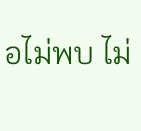อไม่พบ ไม่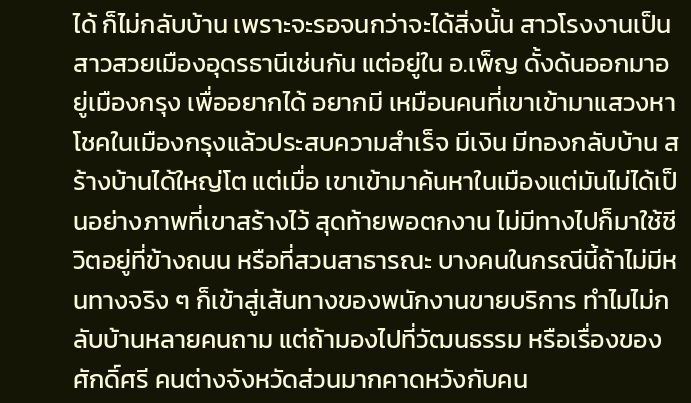ได้ ก็ไม่กลับบ้าน เพราะจะรอจนกว่าจะได้สิ่งนั้น สาวโรงงานเป็นสาวสวยเมืองอุดรธานีเช่นกัน แต่อยู่ใน อ.เพ็ญ ดั้งด้นออกมาอยู่เมืองกรุง เพื่ออยากได้ อยากมี เหมือนคนที่เขาเข้ามาแสวงหาโชคในเมืองกรุงแล้วประสบความสำเร็จ มีเงิน มีทองกลับบ้าน สร้างบ้านได้ใหญ่โต แต่เมื่อ เขาเข้ามาค้นหาในเมืองแต่มันไม่ได้เป็นอย่างภาพที่เขาสร้างไว้ สุดท้ายพอตกงาน ไม่มีทางไปก็มาใช้ชีวิตอยู่ที่ข้างถนน หรือที่สวนสาธารณะ บางคนในกรณีนี้ถ้าไม่มีหนทางจริง ๆ ก็เข้าสู่เส้นทางของพนักงานขายบริการ ทำไมไม่กลับบ้านหลายคนถาม แต่ถ้ามองไปที่วัฒนธรรม หรือเรื่องของศักดิ์ศรี คนต่างจังหวัดส่วนมากคาดหวังกับคน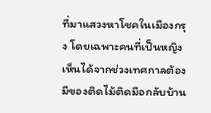ที่มาแสวงหาโชคในเมืองกรุง โดยเฉพาะคนที่เป็นหญิง เห็นได้จากช่วงเทศกาลต้องมีของติดไม้ติดมือกลับบ้าน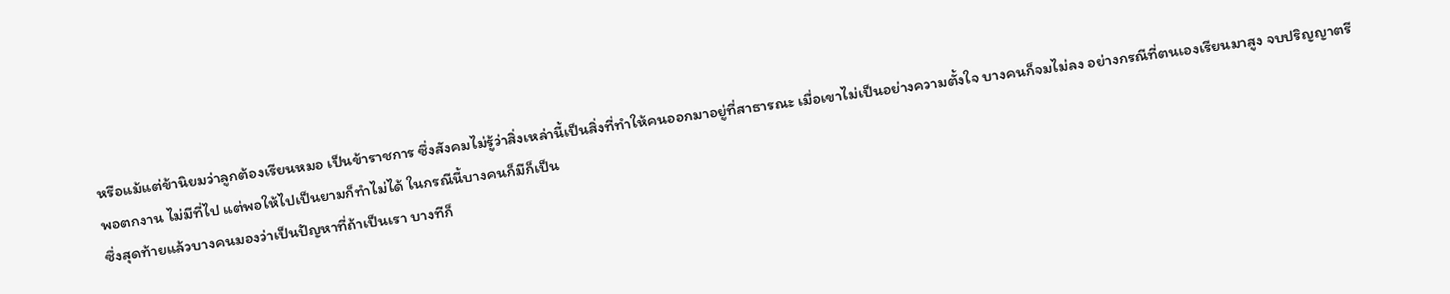หรือแม้แต่ข้านิยมว่าลูกต้องเรียนหมอ เป็นข้าราชการ ซึ่งสังคมไม่รู้ว่าสิ่งเหล่านี้เป็นสิ่งที่ทำให้คนออกมาอยู่ที่สาธารณะ เมื่อเขาไม่เป็นอย่างความตั้งใจ บางคนก็จมไม่ลง อย่างกรณีที่ตนเองเรียนมาสูง จบปริญญาตรี พอตกงาน ไม่มีที่ไป แต่พอให้ไปเป็นยามก็ทำไม่ได้ ในกรณีนี้บางคนก็มีก็เป็น
ซึ่งสุดท้ายแล้วบางคนมองว่าเป็นปัญหาที่ถ้าเป็นเรา บางทีก็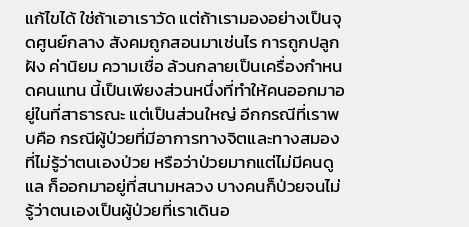แก้ไขได้ ใช่ถ้าเอาเราวัด แต่ถ้าเรามองอย่างเป็นจุดศูนย์กลาง สังคมถูกสอนมาเช่นไร การถูกปลูกฝัง ค่านิยม ความเชื่อ ล้วนกลายเป็นเครื่องกำหนดคนแทน นี้เป็นเพียงส่วนหนึ่งที่ทำให้คนออกมาอยู่ในที่สาธารณะ แต่เป็นส่วนใหญ่ อีกกรณีที่เราพบคือ กรณีผู้ป่วยที่มีอาการทางจิตและทางสมองที่ไม่รู้ว่าตนเองป่วย หรือว่าป่วยมากแต่ไม่มีคนดูแล ก็ออกมาอยู่ที่สนามหลวง บางคนก็ป่วยจนไม่รู้ว่าตนเองเป็นผู้ป่วยที่เราเดินอ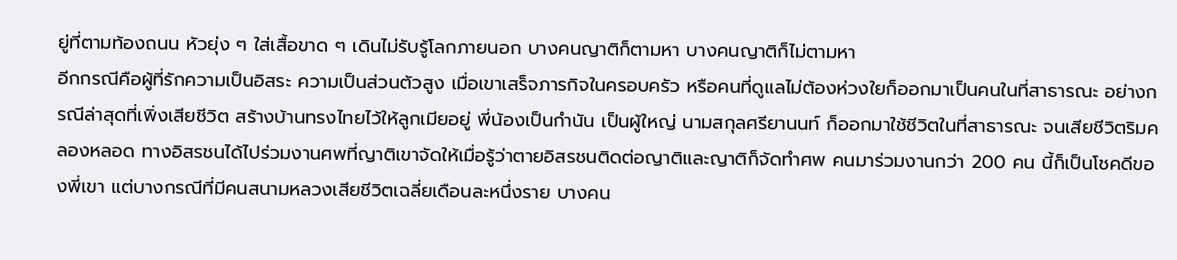ยู่ที่ตามท้องถนน หัวยุ่ง ๆ ใส่เสื้อขาด ๆ เดินไม่รับรู้โลกภายนอก บางคนญาติก็ตามหา บางคนญาติก็ไม่ตามหา
อีกกรณีคือผู้ที่รักความเป็นอิสระ ความเป็นส่วนตัวสูง เมื่อเขาเสร็จภารกิจในครอบครัว หรือคนที่ดูแลไม่ต้องห่วงใยก็ออกมาเป็นคนในที่สาธารณะ อย่างกรณีล่าสุดที่เพิ่งเสียชีวิต สร้างบ้านทรงไทยไว้ให้ลูกเมียอยู่ พี่น้องเป็นกำนัน เป็นผู้ใหญ่ นามสกุลศรียานนท์ ก็ออกมาใช้ชีวิตในที่สาธารณะ จนเสียชีวิตริมคลองหลอด ทางอิสรชนได้ไปร่วมงานศพที่ญาติเขาจัดให้เมื่อรู้ว่าตายอิสรชนติดต่อญาติและญาติก็จัดทำศพ คนมาร่วมงานกว่า 200 คน นี้ก็เป็นโชคดีของพี่เขา แต่บางกรณีที่มีคนสนามหลวงเสียชีวิตเฉลี่ยเดือนละหนึ่งราย บางคน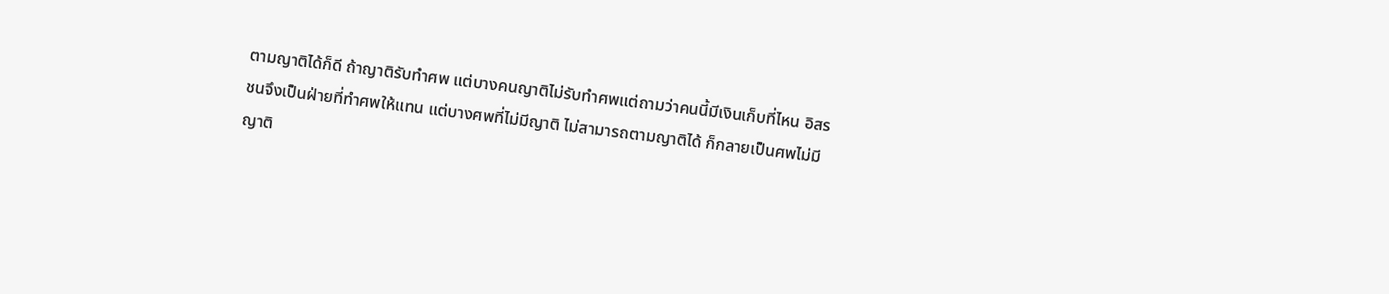ตามญาติได้ก็ดี ถ้าญาติรับทำศพ แต่บางคนญาติไม่รับทำศพแต่ถามว่าคนนี้มีเงินเก็บที่ไหน อิสรชนจึงเป็นฝ่ายที่ทำศพให้แทน แต่บางศพที่ไม่มีญาติ ไม่สามารถตามญาติได้ ก็กลายเป็นศพไม่มีญาติ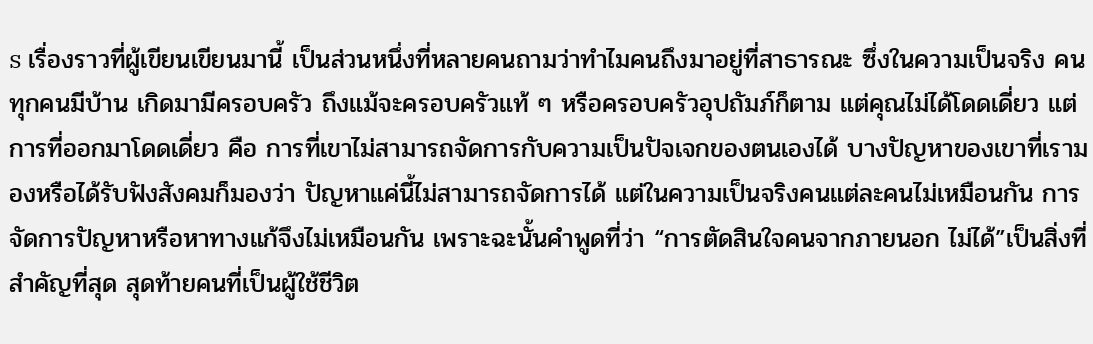s เรื่องราวที่ผู้เขียนเขียนมานี้ เป็นส่วนหนึ่งที่หลายคนถามว่าทำไมคนถึงมาอยู่ที่สาธารณะ ซึ่งในความเป็นจริง คนทุกคนมีบ้าน เกิดมามีครอบครัว ถึงแม้จะครอบครัวแท้ ๆ หรือครอบครัวอุปถัมภ์ก็ตาม แต่คุณไม่ได้โดดเดี่ยว แต่การที่ออกมาโดดเดี่ยว คือ การที่เขาไม่สามารถจัดการกับความเป็นปัจเจกของตนเองได้ บางปัญหาของเขาที่เรามองหรือได้รับฟังสังคมก็มองว่า ปัญหาแค่นี้ไม่สามารถจัดการได้ แต่ในความเป็นจริงคนแต่ละคนไม่เหมือนกัน การจัดการปัญหาหรือหาทางแก้จึงไม่เหมือนกัน เพราะฉะนั้นคำพูดที่ว่า “การตัดสินใจคนจากภายนอก ไม่ได้”เป็นสิ่งที่สำคัญที่สุด สุดท้ายคนที่เป็นผู้ใช้ชีวิต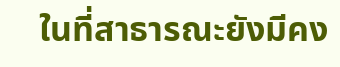ในที่สาธารณะยังมีคง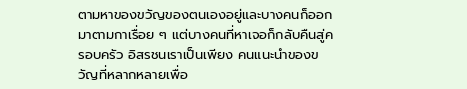ตามหาของขวัญของตนเองอยู่และบางคนก็ออกมาตามกาเรื่อย ๆ แต่บางคนที่หาเจอก็กลับคืนสู่ครอบครัว อิสรชนเราเป็นเพียง คนแนะนำของขวัญที่หลากหลายเพื่อ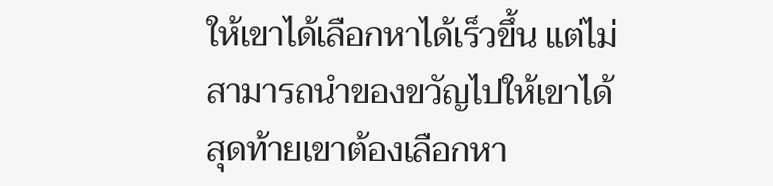ให้เขาได้เลือกหาได้เร็วขึ้น แต่ไม่สามารถนำของขวัญไปให้เขาได้ สุดท้ายเขาต้องเลือกหา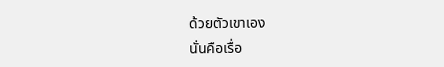ด้วยตัวเขาเอง
นั่นคือเรื่อ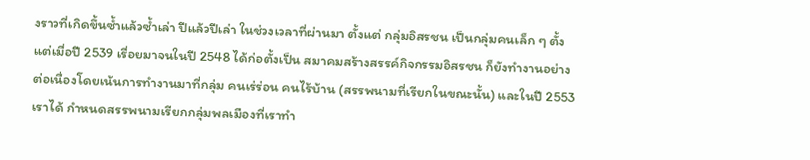งราวที่เกิดขึ้นซ้ำแล้วซ้ำเล่า ปีแล้วปีเล่า ในช่วงเวลาที่ผ่านมา ตั้งแต่ กลุ่มอิสรชน เป็นกลุ่มคนเล็ก ๆ ตั้งแต่เมื่อปี 2539 เรื่อยมาจนในปี 2548 ได้ก่อตั้งเป็น สมาคมสร้างสรรค์กิจกรรมอิสรชน ก็ยังทำงานอย่างต่อเนื่องโดยเน้นการทำงานมาที่กลุ่ม คนเร่ร่อน คนไร้บ้าน (สรรพนามที่เรียกในขณะนั้น) และในปี 2553 เราได้ กำหนดสรรพนามเรียกกลุ่มพลเมืองที่เราทำ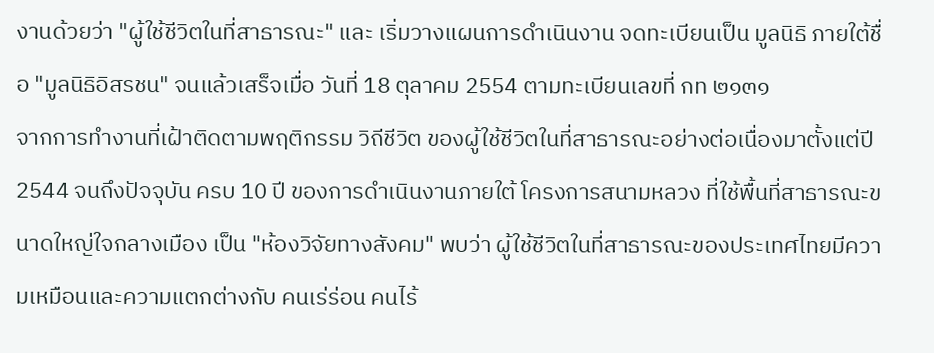งานด้วยว่า "ผู้ใช้ชีวิตในที่สาธารณะ" และ เริ่มวางแผนการดำเนินงาน จดทะเบียนเป็น มูลนิธิ ภายใต้ชื่อ "มูลนิธิอิสรชน" จนแล้วเสร็จเมื่อ วันที่ 18 ตุลาคม 2554 ตามทะเบียนเลขที่ กท ๒๑๓๑
จากการทำงานที่เฝ้าติดตามพฤติกรรม วิถีชีวิต ของผู้ใช้ชีวิตในที่สาธารณะอย่างต่อเนื่องมาตั้งแต่ปี 2544 จนถึงปัจจุบัน ครบ 10 ปี ของการดำเนินงานภายใต้ โครงการสนามหลวง ที่ใช้พื้นที่สาธารณะขนาดใหญ่ใจกลางเมือง เป็น "ห้องวิจัยทางสังคม" พบว่า ผู้ใช้ชีวิตในที่สาธารณะของประเทศไทยมีความเหมือนและความแตกต่างกับ คนเร่ร่อน คนไร้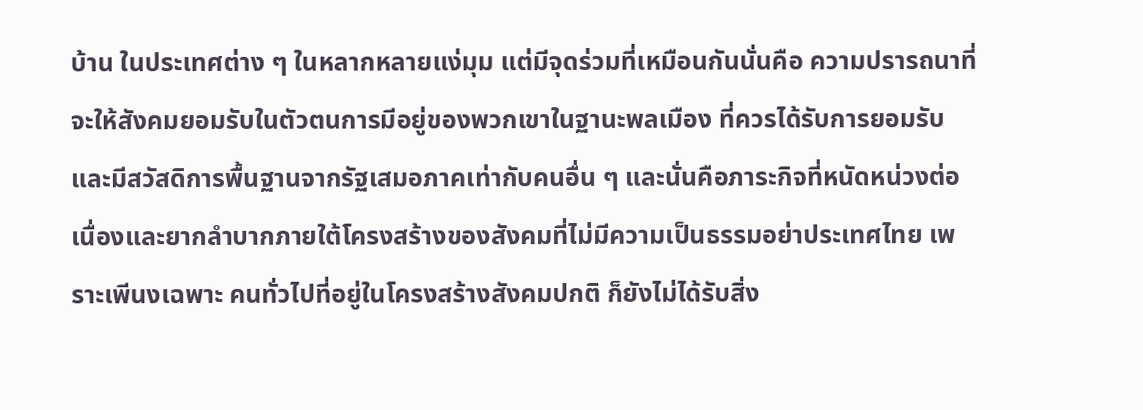บ้าน ในประเทศต่าง ๆ ในหลากหลายแง่มุม แต่มีจุดร่วมที่เหมือนกันนั่นคือ ความปรารถนาที่จะให้สังคมยอมรับในตัวตนการมีอยู่ของพวกเขาในฐานะพลเมือง ที่ควรได้รับการยอมรับและมีสวัสดิการพื้นฐานจากรัฐเสมอภาคเท่ากับคนอื่น ๆ และนั่นคือภาระกิจที่หนัดหน่วงต่อเนื่องและยากลำบากภายใต้โครงสร้างของสังคมที่ไม่มีความเป็นธรรมอย่าประเทศไทย เพราะเพีนงเฉพาะ คนทั่วไปที่อยู่ในโครงสร้างสังคมปกติ ก็ยังไม่ได้รับสิ่ง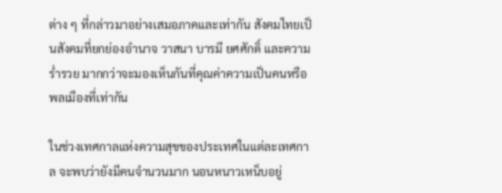ต่าง ๆ ที่กล่าวมาอย่างเสมอภาคและเท่ากัน สังคมไทยเป็นสังคมที่ยกย่องอำนาจ วาสนา บารมี ยศศักดิ์ และความร่ำรวย มากกว่าจะมองเห็นกันที่คุณค่าความเป็นคนหรือพลเมืองที่เท่ากัน

ในช่วงเทศกาลแห่งความสุขของประเทศในแต่ละเทศกาล จะพบว่ายังมีคนจำนวนมาก นอนหนาวเหน็บอยู่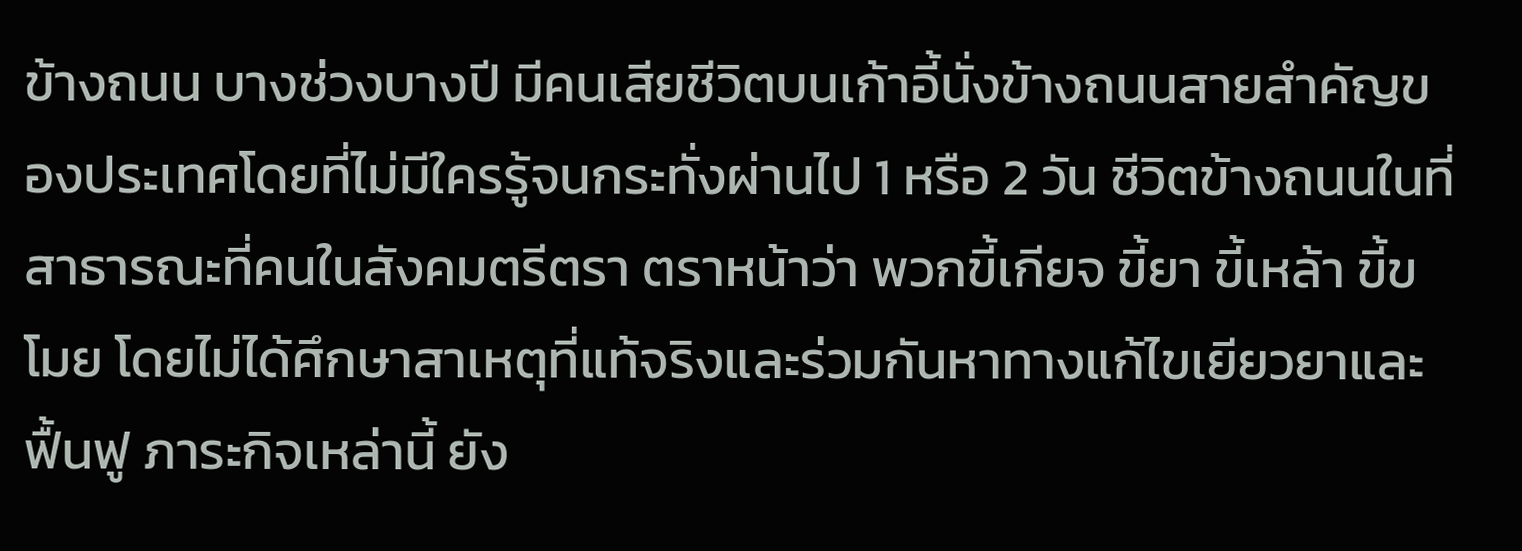ข้างถนน บางช่วงบางปี มีคนเสียชีวิตบนเก้าอี้นั่งข้างถนนสายสำคัญของประเทศโดยที่ไม่มีใครรู้จนกระทั่งผ่านไป 1 หรือ 2 วัน ชีวิตข้างถนนในที่สาธารณะที่คนในสังคมตรีตรา ตราหน้าว่า พวกขี้เกียจ ขี้ยา ขี้เหล้า ขี้ขโมย โดยไม่ได้ศึกษาสาเหตุที่แท้จริงและร่วมกันหาทางแก้ไขเยียวยาและฟื้นฟู ภาระกิจเหล่านี้ ยัง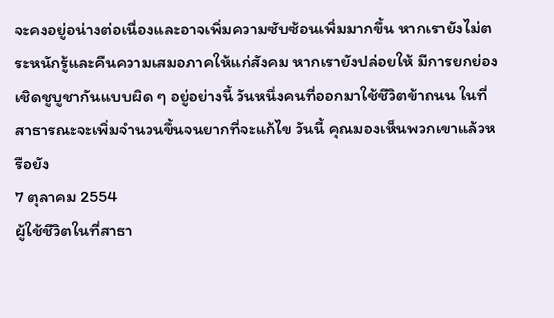จะคงอยู่อน่างต่อเนื่องและอาจเพิ่มความซับซ้อนเพิ่มมากขึ้น หากเรายังไม่ตระหนักรู้และคืนความเสมอภาคให้แก่สังคม หากเรายังปล่อยให้ มีการยกย่องเชิดชูบูชากันแบบผิด ๆ อยู่อย่างนี้ วันหนึ่งคนที่ออกมาใช้ชีวิตข้าถนน ในที่สาธารณะจะเพิ่มจำนวนขึ้นจนยากที่จะแก้ไข วันนี้ คุณมองเห็นพวกเขาแล้วหรือยัง
7 ตุลาคม 2554
ผู้ใช้ชีวิตในที่สาธา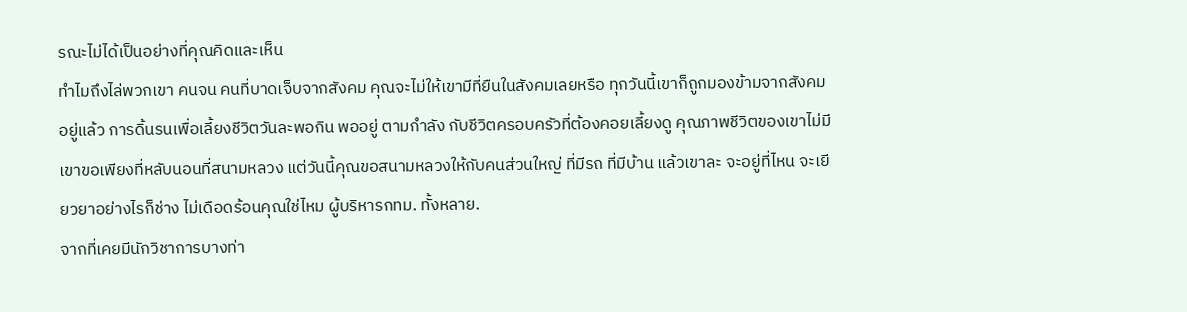รณะไม่ได้เป็นอย่างที่คุณคิดและเห็น
ทำไมถึงไล่พวกเขา คนจน คนที่บาดเจ็บจากสังคม คุณจะไม่ให้เขามีที่ยืนในสังคมเลยหรือ ทุกวันนี้เขาก็ถูกมองข้ามจากสังคมอยู่แล้ว การดิ้นรนเพื่อเลี้ยงชีวิตวันละพอกิน พออยู่ ตามกำลัง กับชีวิตครอบครัวที่ต้องคอยเลี้ยงดู คุณภาพชีวิตของเขาไม่มี เขาขอเพียงที่หลับนอนที่สนามหลวง แต่วันนี้คุณขอสนามหลวงให้กับคนส่วนใหญ่ ที่มีรถ ที่มีบ้าน แล้วเขาละ จะอยู่ที่ไหน จะเยียวยาอย่างไรก็ช่าง ไม่เดือดร้อนคุณใช่ไหม ผู้บริหารกทม. ทั้งหลาย.
จากที่เคยมีนักวิชาการบางท่า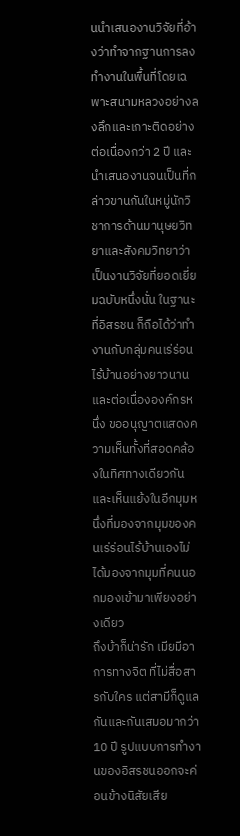นนำเสนองานวิจัยที่อ้างว่าทำจากฐานการลงทำงานในพื้นที่โดยเฉพาะสนามหลวงอย่างลงลึกและเกาะติดอย่างต่อเนื่องกว่า 2 ปี และนำเสนองานจนเป็นที่กล่าวขานกันในหมู่นักวิชาการด้านมานุษยวิทยาและสังคมวิทยาว่าเป็นงานวิจัยที่ยอดเยี่ยมฉบับหนึ่งนั่น ในฐานะที่อิสรชน ก็ถือได้ว่าทำงานกับกลุ่มคนเร่ร่อนไร้บ้านอย่างยาวนานและต่อเนื่ององค์กรหนึ่ง ขออนุญาตแสดงความเห็นทั้งที่สอดคล้องในทิศทางเดียวกันและเห็นแย้งในอีกมุมหนึ่งที่มองจากมุมของคนเร่ร่อนไร้บ้านเองไม่ได้มองจากมุมที่คนนอกมองเข้ามาเพียงอย่างเดียว
ถึงบ้าก็น่ารัก เมียมีอาการทางจิต ที่ไม่สื่อสารกับใคร แต่สามีก็ดูแลกันและกันเสมอมากว่า 10 ปี รูปแบบการทำงานของอิสรชนออกจะค่อนข้างนิสัยเสีย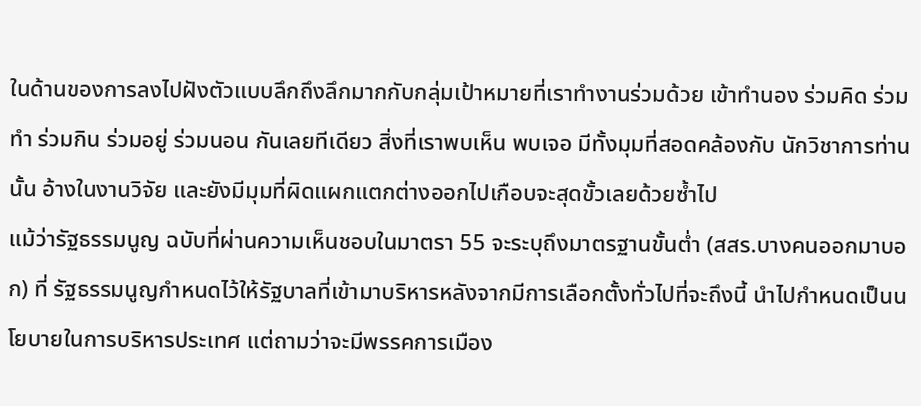ในด้านของการลงไปฝังตัวแบบลึกถึงลึกมากกับกลุ่มเป้าหมายที่เราทำงานร่วมด้วย เข้าทำนอง ร่วมคิด ร่วมทำ ร่วมกิน ร่วมอยู่ ร่วมนอน กันเลยทีเดียว สิ่งที่เราพบเห็น พบเจอ มีทั้งมุมที่สอดคล้องกับ นักวิชาการท่านนั้น อ้างในงานวิจัย และยังมีมุมที่ผิดแผกแตกต่างออกไปเกือบจะสุดขั้วเลยด้วยซ้ำไป
แม้ว่ารัฐธรรมนูญ ฉบับที่ผ่านความเห็นชอบในมาตรา 55 จะระบุถึงมาตรฐานขั้นต่ำ (สสร.บางคนออกมาบอก) ที่ รัฐธรรมนูญกำหนดไว้ให้รัฐบาลที่เข้ามาบริหารหลังจากมีการเลือกตั้งทั่วไปที่จะถึงนี้ นำไปกำหนดเป็นนโยบายในการบริหารประเทศ แต่ถามว่าจะมีพรรคการเมือง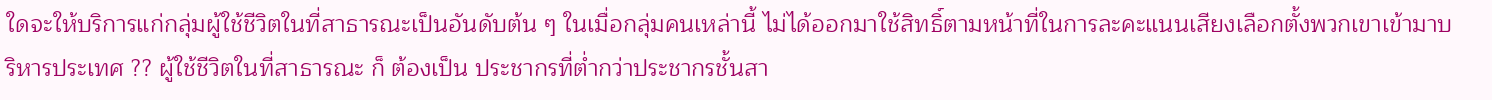ใดจะให้บริการแก่กลุ่มผู้ใช้ชีวิตในที่สาธารณะเป็นอันดับต้น ๆ ในเมื่อกลุ่มคนเหล่านี้ ไม่ได้ออกมาใช้สิทธิ์ตามหน้าที่ในการละคะแนนเสียงเลือกตั้งพวกเขาเข้ามาบริหารประเทศ ?? ผู้ใช้ชีวิตในที่สาธารณะ ก็ ต้องเป็น ประชากรที่ต่ำกว่าประชากรชั้นสา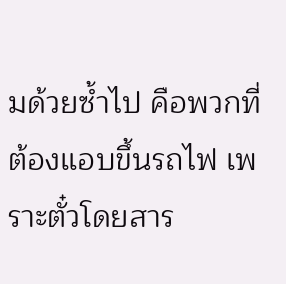มด้วยซ้ำไป คือพวกที่ต้องแอบขึ้นรถไฟ เพราะตั๋วโดยสาร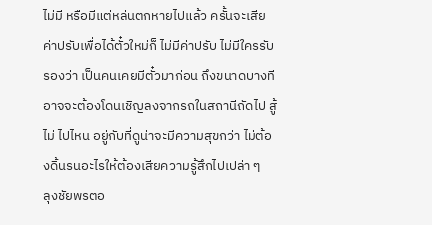ไม่มี หรือมีแต่หล่นตกหายไปแล้ว ครั้นจะเสียค่าปรับเพื่อได้ตั๋วใหม่ก็ ไม่มีค่าปรับ ไม่มีใครรับรองว่า เป็นคนเคยมีตั๋วมาก่อน ถึงขนาดบางทีอาจจะต้องโดนเชิญลงจากรถในสถานีถัดไป สู้ ไม่ ไปไหน อยู่กับที่ดูน่าจะมีความสุขกว่า ไม่ต้องดิ้นรนอะไรให้ต้องเสียความรู้สึกไปเปล่า ๆ
ลุงชัยพรตอ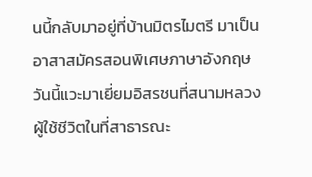นนี้กลับมาอยู่ที่บ้านมิตรไมตรี มาเป็นอาสาสมัครสอนพิเศษภาษาอังกฤษ วันนี้แวะมาเยี่ยมอิสรชนที่สนามหลวง ผู้ใช้ชีวิตในที่สาธารณะ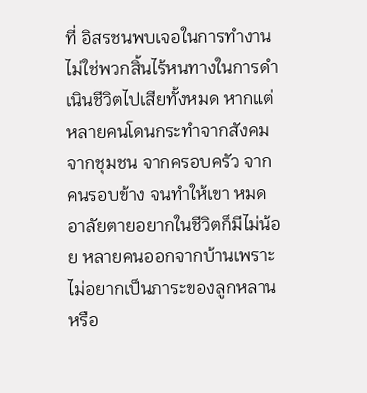ที่ อิสรชนพบเจอในการทำงาน ไม่ใช่พวกสิ้นไร้หนทางในการดำเนินชีวิตไปเสียทั้งหมด หากแต่ หลายคนโดนกระทำจากสังคม จากชุมชน จากครอบครัว จากคนรอบข้าง จนทำให้เขา หมดอาลัยตายอยากในชีวิตก็มีไม่น้อย หลายคนออกจากบ้านเพราะไม่อยากเป็นภาระของลูกหลาน หรือ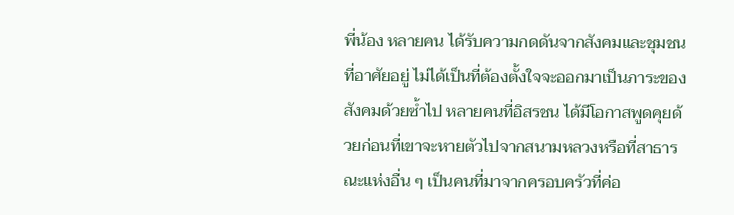พี่น้อง หลายคน ได้รับความกดดันจากสังคมและชุมชนที่อาศัยอยู่ ไม่ได้เป็นที่ต้องตั้งใจจะออกมาเป็นภาระของสังคมด้วยซ้ำไป หลายคนที่อิสรชน ได้มีโอกาสพูดคุยด้วยก่อนที่เขาจะหายตัวไปจากสนามหลวงหรือที่สาธารณะแห่งอื่น ๆ เป็นคนที่มาจากครอบครัวที่ค่อ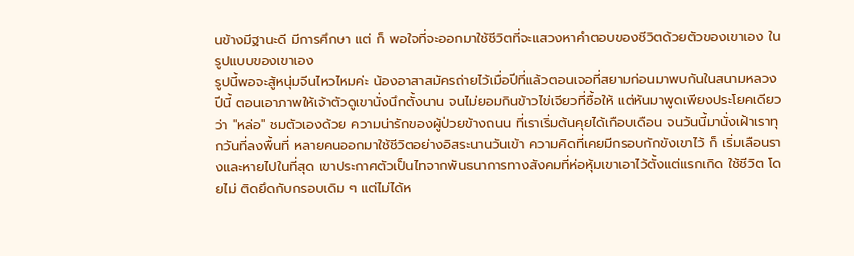นข้างมีฐานะดี มีการศึกษา แต่ ก็ พอใจที่จะออกมาใช้ชีวิตที่จะแสวงหาคำตอบของชีวิตด้วยตัวของเขาเอง ในรูปแบบของเขาเอง
รูปนี้พอจะสู้หนุ่มจีนไหวไหมค่ะ น้องอาสาสมัครถ่ายไว้เมื่อปีที่แล้วตอนเจอที่สยามก่อนมาพบกันในสนามหลวงปีนี้ ตอนเอาภาพให้เจ้าตัวดูเขานั่งนึกตั้งนาน จนไม่ยอมกินข้าวไข่เจียวที่ซื้อให้ แต่หันมาพูดเพียงประโยคเดียวว่า "หล่อ" ชมตัวเองด้วย ความน่ารักของผู้ป่วยข้างถนน ที่เราเริ่มต้นคุยได้เกือบเดือน จนวันนี้มานั่งเฝ้าเราทุกวันที่ลงพื้นที่ หลายคนออกมาใช้ชีวิตอย่างอิสระนานวันเข้า ความคิดที่เคยมีกรอบกักขังเขาไว้ ก็ เริ่มเลือนรางและหายไปในที่สุด เขาประกาศตัวเป็นไทจากพันธนาการทางสังคมที่ห่อหุ้มเขาเอาไว้ตั้งแต่แรกเกิด ใช้ชีวิต โดยไม่ ติดยึดกับกรอบเดิม ๆ แต่ไม่ได้ห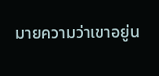มายความว่าเขาอยู่น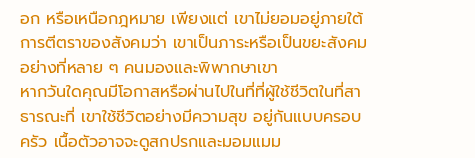อก หรือเหนือกฎหมาย เพียงแต่ เขาไม่ยอมอยู่ภายใต้ การตีตราของสังคมว่า เขาเป็นภาระหรือเป็นขยะสังคมอย่างที่หลาย ๆ คนมองและพิพากษาเขา
หากวันใดคุณมีโอกาสหรือผ่านไปในที่ที่ผู้ใช้ชีวิตในที่สาธารณะที่ เขาใช้ชีวิตอย่างมีความสุข อยู่กันแบบครอบครัว เนื้อตัวอาจจะดูสกปรกและมอมแมม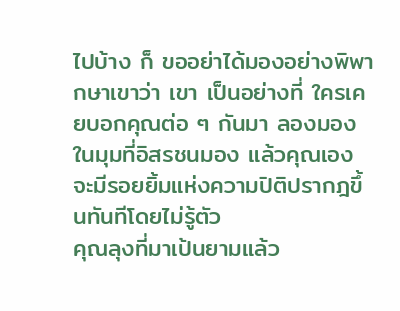ไปบ้าง ก็ ขออย่าได้มองอย่างพิพากษาเขาว่า เขา เป็นอย่างที่ ใครเคยบอกคุณต่อ ๆ กันมา ลองมองในมุมที่อิสรชนมอง แล้วคุณเอง จะมีรอยยิ้มแห่งความปิติปรากฎขึ้นทันทีโดยไม่รู้ตัว
คุณลุงที่มาเป้นยามแล้ว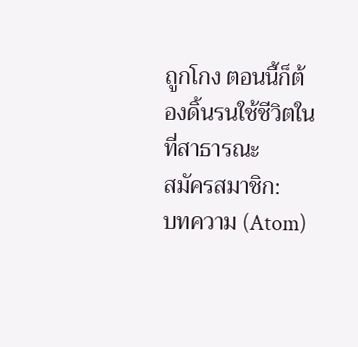ถูกโกง ตอนนี้ก็ต้องดิ้นรนใช้ชีวิตในที่สาธารณะ
สมัครสมาชิก:
บทความ (Atom)